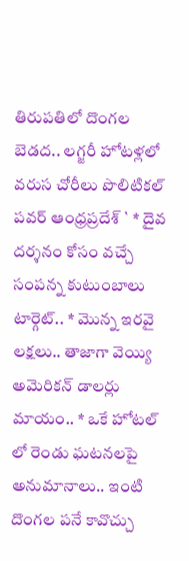తిరుపతిలో దొంగల బెడద.. లగ్జరీ హోటళ్లలో వరుస చోరీలు పొలిటికల్ పవర్ ఆంధ్రప్రదేశ్ ` * దైవ దర్శనం కోసం వచ్చే సంపన్న కుటుంబాలు టార్గెట్.. * మొన్న ఇరవై లక్షలు.. తాజాగా వెయ్యి అమెరికన్ డాలర్లు మాయం.. * ఒకే హోటల్ లో రెండు ఘటనలపై అనుమానాలు.. ఇంటి దొంగల పనే కావొచ్చు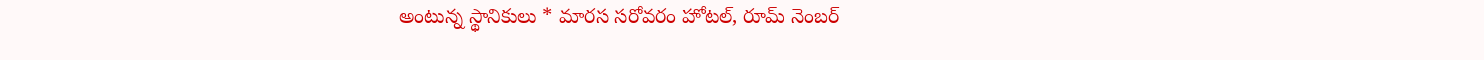అంటున్న స్థానికులు * మారస సరోవరం హోటల్, రూమ్ నెంబర్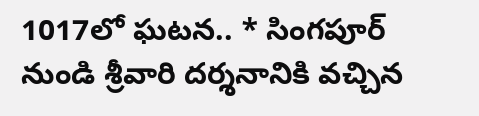1017లో ఘటన.. * సింగపూర్ నుండి శ్రీవారి దర్శనానికి వచ్చిన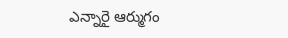ఎన్నారై ఆర్ముగం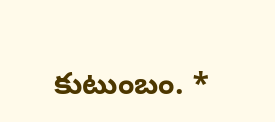కుటుంబం. *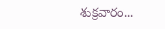శుక్రవారం...